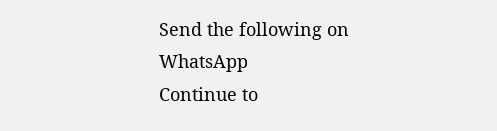Send the following on WhatsApp
Continue to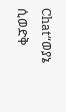Chat“ወያኔ ሲወድቅ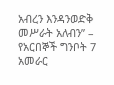አብረን እንዳንወድቅ መሥራት አለብን” – የአርበኞች ግንቦት 7 አመራር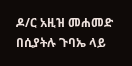ዶ/ር አዚዝ መሐመድ በሲያትሉ ጉባኤ ላይ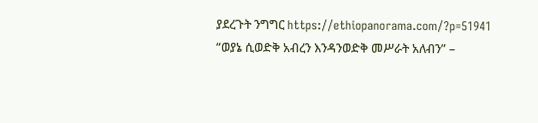ያደረጉት ንግግር https://ethiopanorama.com/?p=51941
“ወያኔ ሲወድቅ አብረን እንዳንወድቅ መሥራት አለብን” –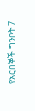የአርበኞች ግንቦት 7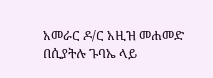አመራር ዶ/ር አዚዝ መሐመድ በሲያትሉ ጉባኤ ላይ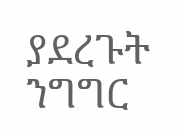ያደረጉት ንግግር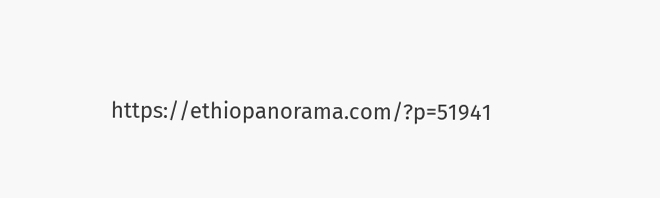https://ethiopanorama.com/?p=51941